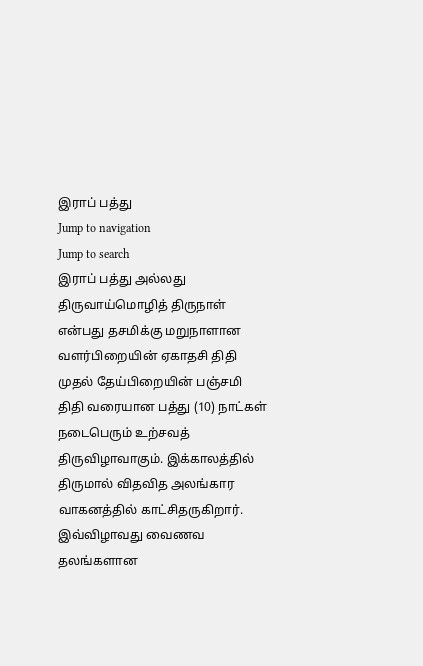இராப் பத்து
Jump to navigation
Jump to search
இராப் பத்து அல்லது திருவாய்மொழித் திருநாள் என்பது தசமிக்கு மறுநாளான வளர்பிறையின் ஏகாதசி திதி முதல் தேய்பிறையின் பஞ்சமி திதி வரையான பத்து (10) நாட்கள் நடைபெரும் உற்சவத் திருவிழாவாகும். இக்காலத்தில் திருமால் விதவித அலங்கார வாகனத்தில் காட்சிதருகிறார். இவ்விழாவது வைணவ தலங்களான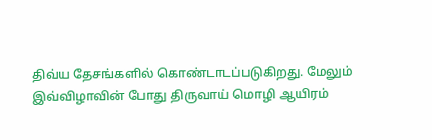திவ்ய தேசங்களில் கொண்டாடப்படுகிறது. மேலும் இவ்விழாவின் போது திருவாய் மொழி ஆயிரம்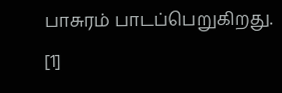பாசுரம் பாடப்பெறுகிறது. [1]